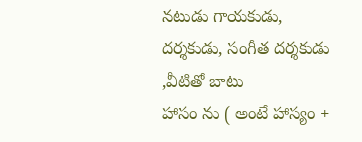నటుడు గాయకుడు, దర్శకుడు, సంగీత దర్శకుడు ,వీటితో బాటు
హాసం ను ( అంటే హాస్యం +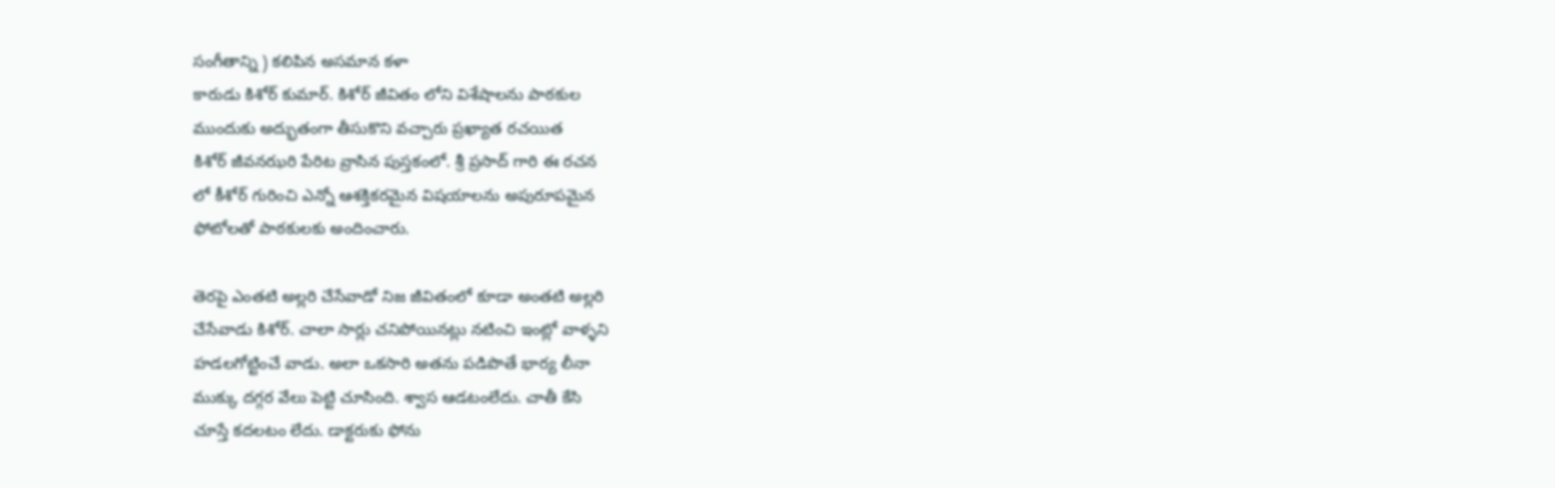సంగీతాన్ని ) కలిపిన అసమాన కళా
కారుడు కిశోర్ కుమార్. కిశోర్ జీవితం లోని విశేషాలను పాఠకుల
ముందుకు అద్భుతంగా తీసుకొని వచ్చారు ప్రఖ్యాత రచయిత
కిశోర్ జీవనఝరి పేరిట వ్రాసిన పుస్తకంలో. శ్రీ ప్రసాద్ గారి ఈ రచన
లో కీశోర్ గురించి ఎన్నో ఆశక్తికరమైన విషయాలను అపురూపమైన
ఫోటోలతో పాఠకులకు అందించారు.

తెరపై ఎంతటి అల్లరి చేసేవాడో నిజ జీవితంలో కూడా అంతటి అల్లరి
చేసేవాడు కిశోర్. చాలా సార్లు చనిపోయినట్లు నటించి ఇంట్లో వాళ్ళని
హడలగోట్టించే వాడు. అలా ఒకసారి అతను పడిపొతే భార్య లీనా
ముక్కు దగ్గర వేలు పెట్టి చూసింది. శ్వాస ఆడటంలేదు. చాతీ కేసి
చూస్తే కదలటం లేదు. డాక్టరుకు ఫోను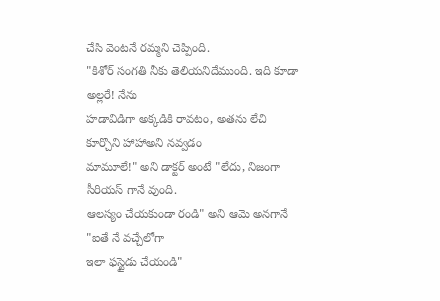చేసి వెంటనే రమ్మని చెప్పింది.
"కిశోర్ సంగతి నీకు తెలియనిదేముంది. ఇది కూడా అల్లరే! నేను
హడావిడిగా అక్కడికి రావటం, అతను లేచి కూర్చొని హాహాఅని నవ్వడం
మామూలే!" అని డాక్టర్ అంటే "లేదు, నిజంగా సీరియస్ గానే వుంది.
ఆలస్యం చేయకుండా రండి" అని ఆమె అనగానే "ఐతే నే వచ్చేలోగా
ఇలా ఫస్టైడు చేయండి"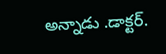అన్నాడు .డాక్టర్.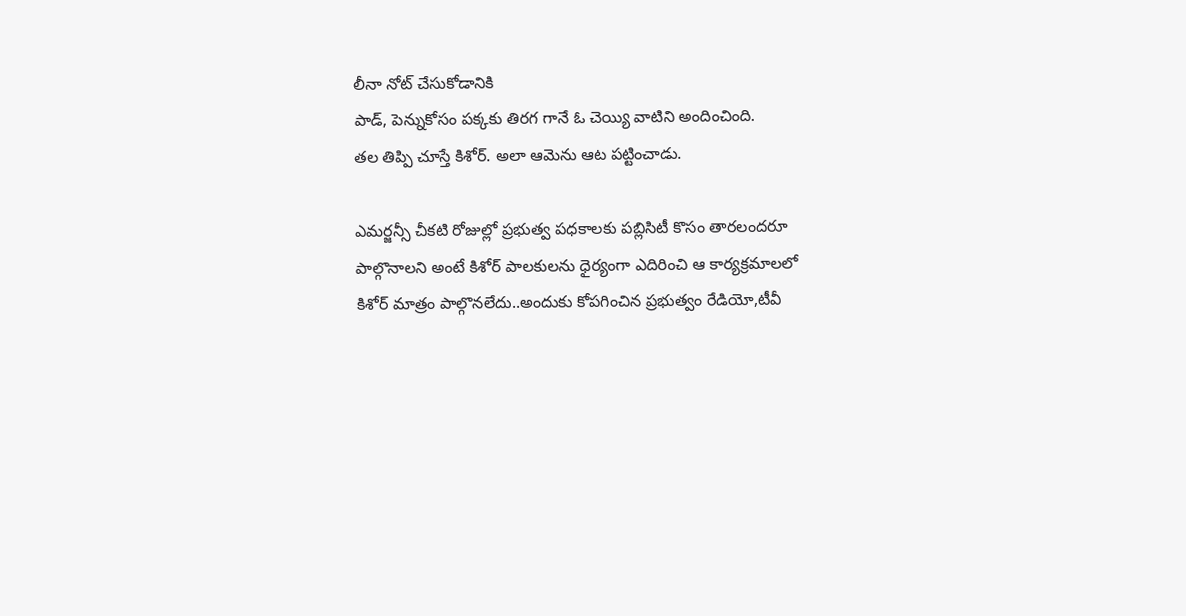లీనా నోట్ చేసుకోడానికి
పాడ్, పెన్నుకోసం పక్కకు తిరగ గానే ఓ చెయ్యి వాటిని అందించింది.
తల తిప్పి చూస్తే కిశోర్. అలా ఆమెను ఆట పట్టించాడు.

ఎమర్జన్సీ చీకటి రోజుల్లో ప్రభుత్వ పధకాలకు పబ్లిసిటీ కొసం తారలందరూ
పాల్గొనాలని అంటే కిశోర్ పాలకులను ధైర్యంగా ఎదిరించి ఆ కార్యక్రమాలలో
కిశోర్ మాత్రం పాల్గొనలేదు..అందుకు కోపగించిన ప్రభుత్వం రేడియో,టీవీ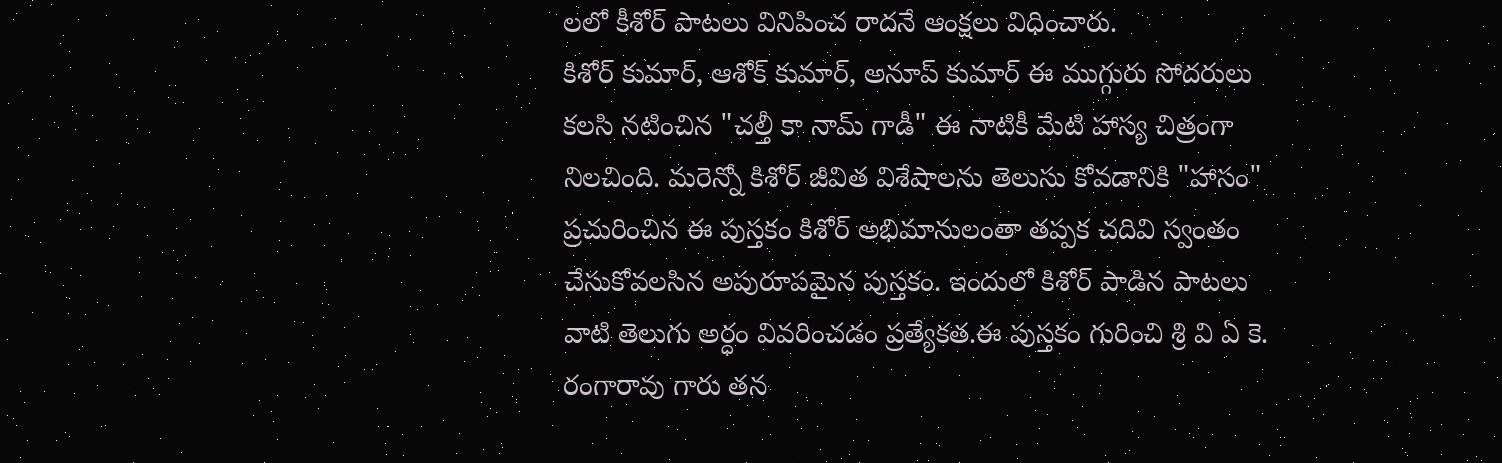లలో కీశోర్ పాటలు వినిపించ రాదనే ఆంక్షలు విధించారు.
కిశోర్ కుమార్, ఆశోక్ కుమార్, అనూప్ కుమార్ ఈ ముగ్గురు సోదరులు
కలసి నటించిన "చల్తీ కా నామ్ గాడీ" ఈ నాటికీ మేటి హాస్య చిత్రంగా
నిలచింది. మరెన్నో కిశోర్ జీవిత విశేషాలను తెలుసు కోవడానికి "హాసం"
ప్రచురించిన ఈ పుస్తకం కిశోర్ అభిమానులంతా తప్పక చదివి స్వంతం
చేసుకోవలసిన అపురూపమైన పుస్తకం. ఇందులో కిశోర్ పాడిన పాటలు
వాటి తెలుగు అర్ధం వివరించడం ప్రత్యేకత.ఈ పుస్తకం గురించి శ్రి వి ఏ కె.
రంగారావు గారు తన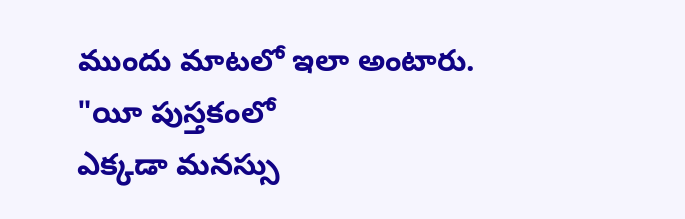ముందు మాటలో ఇలా అంటారు. "యీ పుస్తకంలో
ఎక్కడా మనస్సు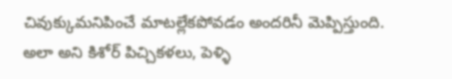చివుక్కుమనిపించే మాటల్లేకపోవడం అందరినీ మెప్పిస్తుంది.
అలా అని కిశోర్ పిచ్చికళలు, పెళ్ళి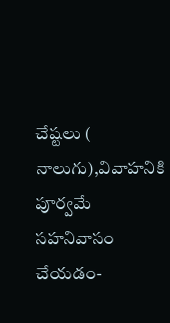చేష్టలు ( నాలుగు),వివాహనికి పూర్వమే
సహనివాసం చేయడం-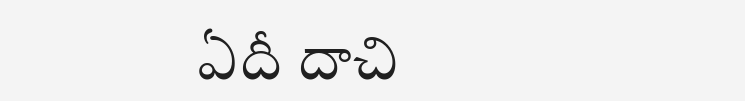ఏదీ దాచి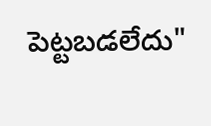పెట్టబడలేదు"